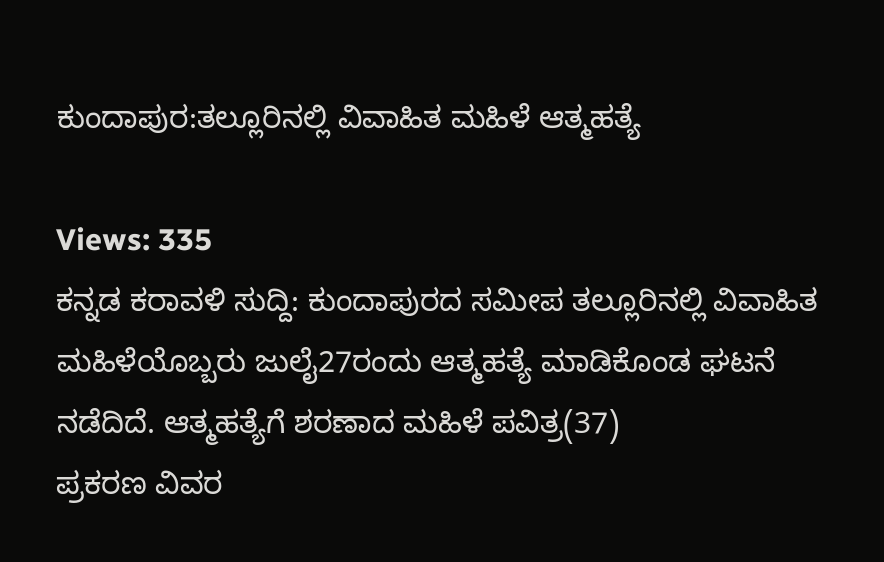ಕುಂದಾಪುರ:ತಲ್ಲೂರಿನಲ್ಲಿ ವಿವಾಹಿತ ಮಹಿಳೆ ಆತ್ಮಹತ್ಯೆ

Views: 335
ಕನ್ನಡ ಕರಾವಳಿ ಸುದ್ದಿ: ಕುಂದಾಪುರದ ಸಮೀಪ ತಲ್ಲೂರಿನಲ್ಲಿ ವಿವಾಹಿತ ಮಹಿಳೆಯೊಬ್ಬರು ಜುಲೈ27ರಂದು ಆತ್ಮಹತ್ಯೆ ಮಾಡಿಕೊಂಡ ಘಟನೆ ನಡೆದಿದೆ. ಆತ್ಮಹತ್ಯೆಗೆ ಶರಣಾದ ಮಹಿಳೆ ಪವಿತ್ರ(37)
ಪ್ರಕರಣ ವಿವರ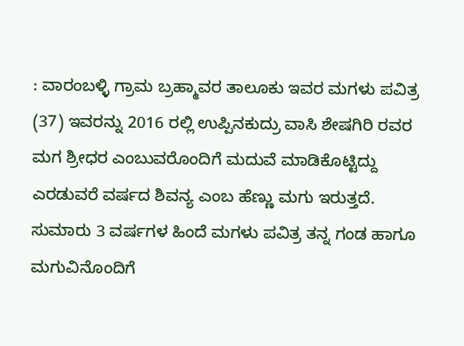: ವಾರಂಬಳ್ಳಿ ಗ್ರಾಮ ಬ್ರಹ್ಮಾವರ ತಾಲೂಕು ಇವರ ಮಗಳು ಪವಿತ್ರ (37) ಇವರನ್ನು 2016 ರಲ್ಲಿ ಉಪ್ಪಿನಕುದ್ರು ವಾಸಿ ಶೇಷಗಿರಿ ರವರ ಮಗ ಶ್ರೀಧರ ಎಂಬುವರೊಂದಿಗೆ ಮದುವೆ ಮಾಡಿಕೊಟ್ಟಿದ್ದು ಎರಡುವರೆ ವರ್ಷದ ಶಿವನ್ಯ ಎಂಬ ಹೆಣ್ಣು ಮಗು ಇರುತ್ತದೆ. ಸುಮಾರು 3 ವರ್ಷಗಳ ಹಿಂದೆ ಮಗಳು ಪವಿತ್ರ ತನ್ನ ಗಂಡ ಹಾಗೂ ಮಗುವಿನೊಂದಿಗೆ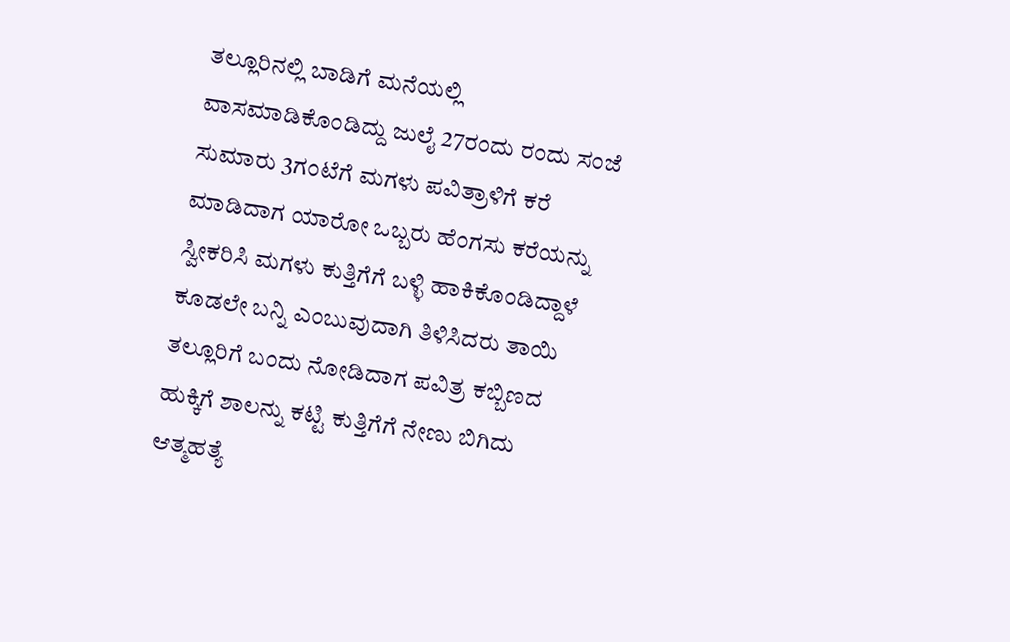ತಲ್ಲೂರಿನಲ್ಲಿ ಬಾಡಿಗೆ ಮನೆಯಲ್ಲಿ ವಾಸಮಾಡಿಕೊಂಡಿದ್ದು ಜುಲೈ 27ರಂದು ರಂದು ಸಂಜೆ ಸುಮಾರು 3ಗಂಟೆಗೆ ಮಗಳು ಪವಿತ್ರಾಳಿಗೆ ಕರೆ ಮಾಡಿದಾಗ ಯಾರೋ ಒಬ್ಬರು ಹೆಂಗಸು ಕರೆಯನ್ನು ಸ್ವೀಕರಿಸಿ ಮಗಳು ಕುತ್ತಿಗೆಗೆ ಬಳ್ಳಿ ಹಾಕಿಕೊಂಡಿದ್ದಾಳೆ ಕೂಡಲೇ ಬನ್ನಿ ಎಂಬುವುದಾಗಿ ತಿಳಿಸಿದರು ತಾಯಿ ತಲ್ಲೂರಿಗೆ ಬಂದು ನೋಡಿದಾಗ ಪವಿತ್ರ ಕಬ್ಬಿಣದ ಹುಕ್ಕಿಗೆ ಶಾಲನ್ನು ಕಟ್ಟಿ ಕುತ್ತಿಗೆಗೆ ನೇಣು ಬಿಗಿದು ಆತ್ಮಹತ್ಯೆ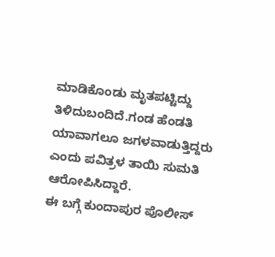ಮಾಡಿಕೊಂಡು ಮೃತಪಟ್ಟಿದ್ದು ತಿಳಿದುಬಂದಿದೆ.ಗಂಡ ಹೆಂಡತಿ ಯಾವಾಗಲೂ ಜಗಳವಾಡುತ್ತಿದ್ದರು ಎಂದು ಪವಿತ್ರಳ ತಾಯಿ ಸುಮತಿ ಆರೋಪಿಸಿದ್ದಾರೆ.
ಈ ಬಗ್ಗೆ ಕುಂದಾಪುರ ಪೊಲೀಸ್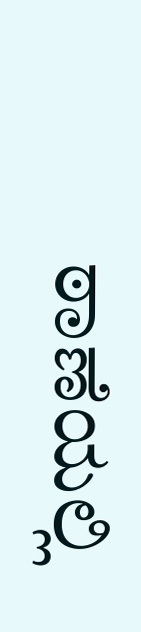ಠಾಣೆಯಲ್ಲಿ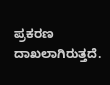ಪ್ರಕರಣ ದಾಖಲಾಗಿರುತ್ತದೆ.